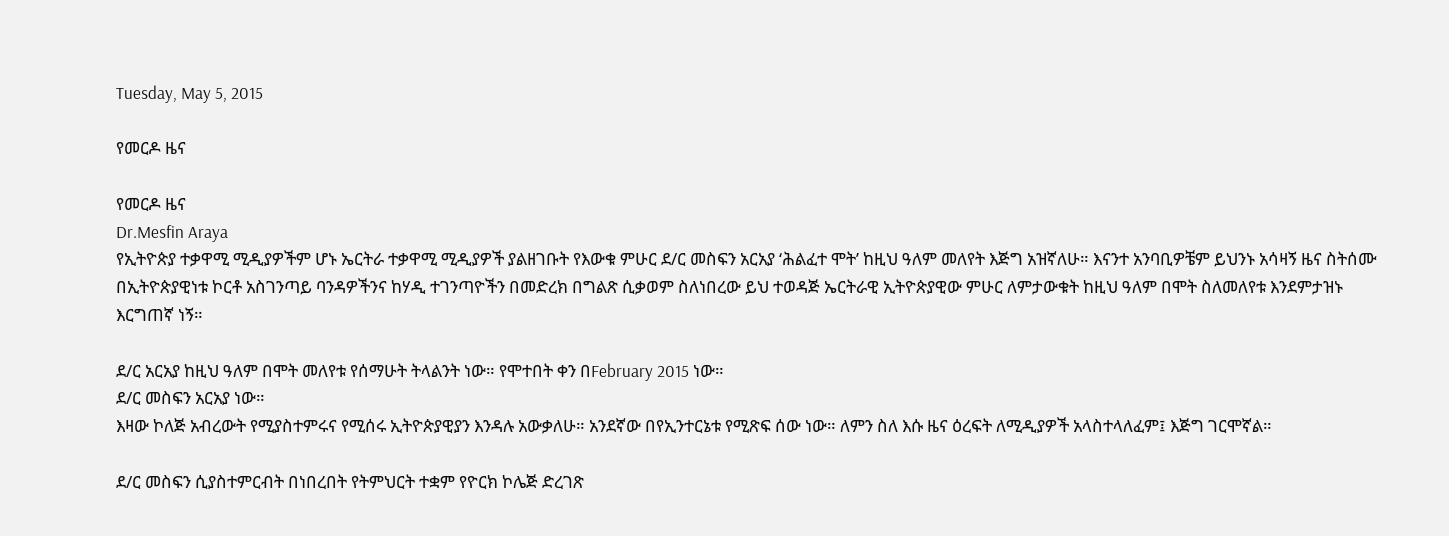Tuesday, May 5, 2015

የመርዶ ዜና

የመርዶ ዜና
Dr.Mesfin Araya
የኢትዮጵያ ተቃዋሚ ሚዲያዎችም ሆኑ ኤርትራ ተቃዋሚ ሚዲያዎች ያልዘገቡት የእውቁ ምሁር ደ/ር መስፍን አርአያ ‘ሕልፈተ ሞት’ ከዚህ ዓለም መለየት እጅግ አዝኛለሁ። እናንተ አንባቢዎቼም ይህንኑ አሳዛኝ ዜና ስትሰሙ በኢትዮጵያዊነቱ ኮርቶ አስገንጣይ ባንዳዎችንና ከሃዲ ተገንጣዮችን በመድረክ በግልጽ ሲቃወም ስለነበረው ይህ ተወዳጅ ኤርትራዊ ኢትዮጵያዊው ምሁር ለምታውቁት ከዚህ ዓለም በሞት ስለመለየቱ እንደምታዝኑ እርግጠኛ ነኝ።

ደ/ር አርአያ ከዚህ ዓለም በሞት መለየቱ የሰማሁት ትላልንት ነው። የሞተበት ቀን በFebruary 2015 ነው።
ደ/ር መስፍን አርአያ ነው።
እዛው ኮለጅ አብረውት የሚያስተምሩና የሚሰሩ ኢትዮጵያዊያን እንዳሉ አውቃለሁ። አንደኛው በየኢንተርኔቱ የሚጽፍ ሰው ነው። ለምን ስለ እሱ ዜና ዕረፍት ለሚዲያዎች አላስተላለፈም፤ እጅግ ገርሞኛል።

ደ/ር መስፍን ሲያስተምርብት በነበረበት የትምህርት ተቋም የዮርክ ኮሌጅ ድረገጽ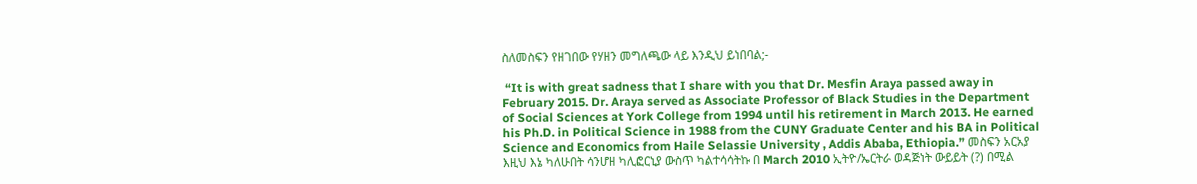ስለመስፍን የዘገበው የሃዘን መግለጫው ላይ እንዲህ ይነበባል;-

 “It is with great sadness that I share with you that Dr. Mesfin Araya passed away in February 2015. Dr. Araya served as Associate Professor of Black Studies in the Department of Social Sciences at York College from 1994 until his retirement in March 2013. He earned his Ph.D. in Political Science in 1988 from the CUNY Graduate Center and his BA in Political Science and Economics from Haile Selassie University , Addis Ababa, Ethiopia.” መስፍን አርአያ እዚህ እኔ ካለሁበት ሳንሆዘ ካሊፎርኒያ ውስጥ ካልተሳሳትኩ በ March 2010 ኢትዮ/ኤርትራ ወዳጅነት ውይይት (?) በሚል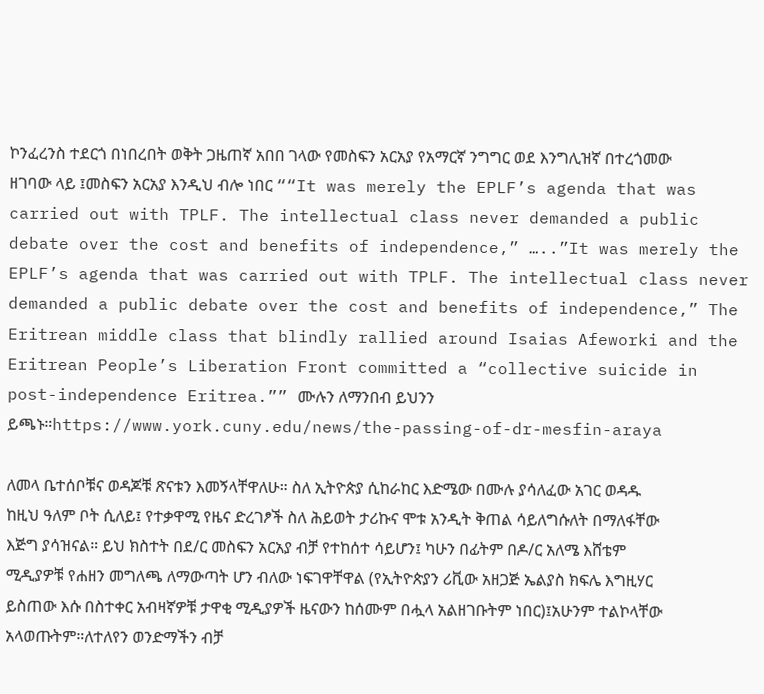ኮንፈረንስ ተደርጎ በነበረበት ወቅት ጋዜጠኛ አበበ ገላው የመስፍን አርአያ የአማርኛ ንግግር ወደ እንግሊዝኛ በተረጎመው ዘገባው ላይ ፤መስፍን አርአያ እንዲህ ብሎ ነበር ““It was merely the EPLF’s agenda that was carried out with TPLF. The intellectual class never demanded a public debate over the cost and benefits of independence,” …..”It was merely the EPLF’s agenda that was carried out with TPLF. The intellectual class never demanded a public debate over the cost and benefits of independence,” The Eritrean middle class that blindly rallied around Isaias Afeworki and the Eritrean People’s Liberation Front committed a “collective suicide in post-independence Eritrea.”” ሙሉን ለማንበብ ይህንን ይጫኑ።https://www.york.cuny.edu/news/the-passing-of-dr-mesfin-araya

ለመላ ቤተሰቦቹና ወዳጆቹ ጽናቱን እመኝላቸዋለሁ። ስለ ኢትዮጵያ ሲከራከር እድሜው በሙሉ ያሳለፈው አገር ወዳዱ ከዚህ ዓለም ቦት ሲለይ፤ የተቃዋሚ የዜና ድረገፆች ስለ ሕይወት ታሪኩና ሞቱ አንዲት ቅጠል ሳይለግሱለት በማለፋቸው እጅግ ያሳዝናል። ይህ ክስተት በደ/ር መስፍን አርአያ ብቻ የተከሰተ ሳይሆን፤ ካሁን በፊትም በዶ/ር አለሜ እሸቴም ሚዲያዎቹ የሐዘን መግለጫ ለማውጣት ሆን ብለው ነፍገዋቸዋል (የኢትዮጵያን ሪቪው አዘጋጅ ኤልያስ ክፍሌ እግዚሃር ይስጠው እሱ በስተቀር አብዛኛዎቹ ታዋቂ ሚዲያዎች ዜናውን ከሰሙም በሗላ አልዘገቡትም ነበር)፤አሁንም ተልኮላቸው አላወጡትም።ለተለየን ወንድማችን ብቻ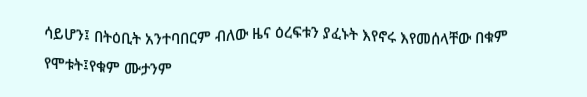ሳይሆን፤ በትዕቢት አንተባበርም ብለው ዜና ዕረፍቱን ያፈኑት እየኖሩ እየመሰላቸው በቁም የሞቱት፤የቁም ሙታንም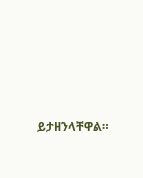ይታዘንላቸዋል።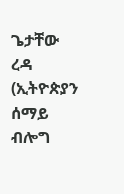ጌታቸው ረዳ (ኢትዮጵያን ሰማይ ብሎግ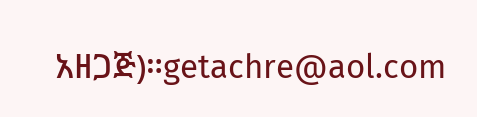አዘጋጅ)።getachre@aol.com